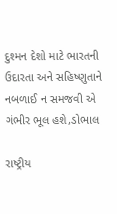દુશ્મન દેશો માટે ભારતની ઉદારતા અને સહિષ્ણુતાને નબળાઈ ન સમજવી એ ગંભીર ભૂલ હશે,ડોભાલ

રાષ્ટ્રીય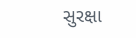સુરક્ષા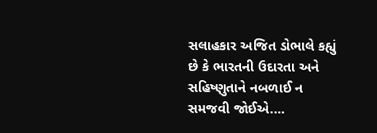સલાહકાર અજિત ડોભાલે કહ્યું છે કે ભારતની ઉદારતા અને સહિષ્ણુતાને નબળાઈ ન સમજવી જોઈએ.…